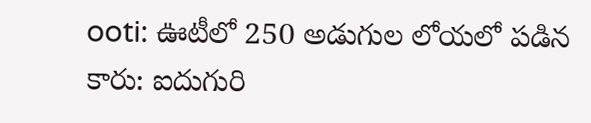ooti: ఊటీలో 250 అడుగుల లోయలో పడిన కారు: ఐదుగురి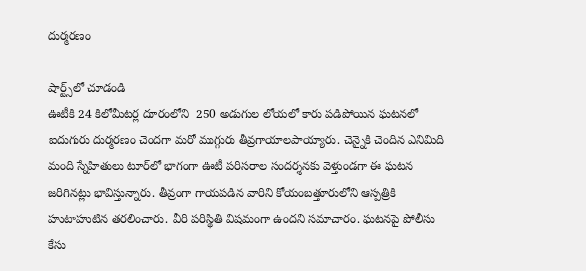దుర్మరణం

షార్ట్స్‌లో చూడండి
ఊటీకి 24 కిలోమీటర్ల దూరంలోని  250 అడుగుల లోయలో కారు పడిపోయిన ఘటనలో ఐదుగురు దుర్మరణం చెందగా మరో ముగ్గురు తీవ్రగాయాలపాయ్యారు. చెన్నైకి చెందిన ఎనిమిది మంది స్నేహితులు టూర్‌లో భాగంగా ఊటీ పరిసరాల సందర్శనకు వెళ్తుండగా ఈ ఘటన జరిగినట్లు భావిస్తున్నారు. తీవ్రంగా గాయపడిన వారిని కోయంబత్తూరులోని ఆస్పత్రికి హుటాహుటిన తరలించారు. వీరి పరిస్థితి విషమంగా ఉందని సమాచారం. ఘటనపై పోలీసు కేసు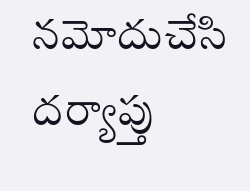నమోదుచేసి దర్యాప్తు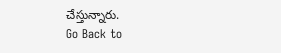చేస్తున్నారు.
Go Back to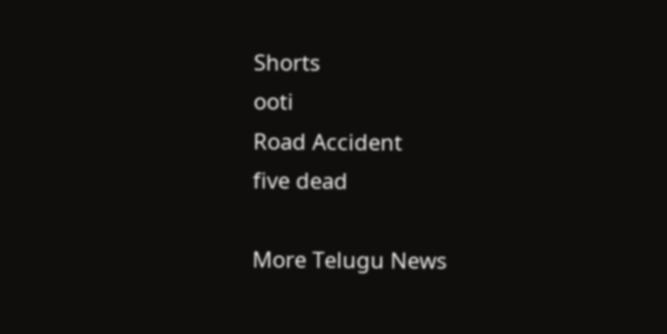Shorts
ooti
Road Accident
five dead

More Telugu News